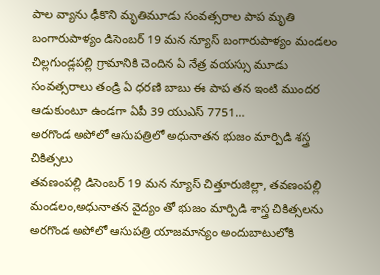పాల వ్యాను ఢీకొని మృతిమూడు సంవత్సరాల పాప మృతి
బంగారుపాళ్యం డిసెంబర్ 19 మన న్యూస్ బంగారుపాళ్యం మండలం చిల్లగుండ్లపల్లి గ్రామానికి చెందిన ఏ నేత్ర వయస్సు మూడు సంవత్సరాలు తండ్రి ఏ ధరణి బాబు ఈ పాప తన ఇంటి ముందర ఆడుకుంటూ ఉండగా ఏపీ 39 యుఎస్ 7751…
అరగొండ అపోలో ఆసుపత్రిలో అధునాతన భుజం మార్పిడి శస్త్ర చికిత్సలు
తవణంపల్లి డిసెంబర్ 19 మన న్యూస్ చిత్తూరుజిల్లా, తవణంపల్లి మండలం,అధునాతన వైద్యం తో భుజం మార్పిడి శాస్త్ర చికిత్సలను అరగొండ అపోలో ఆసుపత్రి యాజమాన్యం అందుబాటులోకి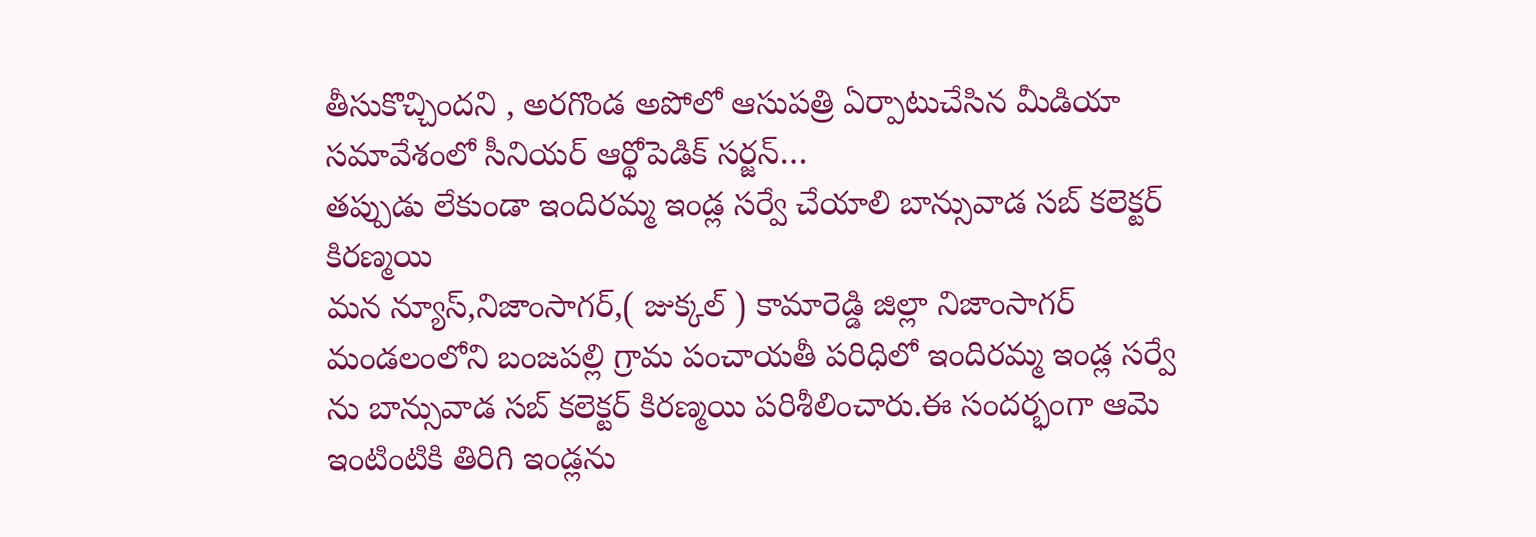తీసుకొచ్చిందని , అరగొండ అపోలో ఆసుపత్రి ఏర్పాటుచేసిన మీడియా సమావేశంలో సీనియర్ ఆర్థోపెడిక్ సర్జన్…
తప్పుడు లేకుండా ఇందిరమ్మ ఇండ్ల సర్వే చేయాలి బాన్సువాడ సబ్ కలెక్టర్ కిరణ్మయి
మన న్యూస్,నిజాంసాగర్,( జుక్కల్ ) కామారెడ్డి జిల్లా నిజాంసాగర్ మండలంలోని బంజపల్లి గ్రామ పంచాయతీ పరిధిలో ఇందిరమ్మ ఇండ్ల సర్వే ను బాన్సువాడ సబ్ కలెక్టర్ కిరణ్మయి పరిశీలించారు.ఈ సందర్భంగా ఆమె ఇంటింటికి తిరిగి ఇండ్లను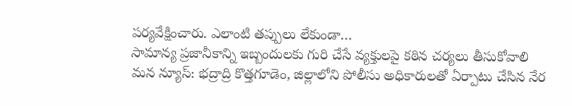పర్యవేక్షించారు. ఎలాంటి తప్పులు లేకుండా…
సామాన్య ప్రజానీకాన్ని ఇబ్బందులకు గురి చేసే వ్యక్తులపై కఠిన చర్యలు తీసుకోవాలి
మన న్యూస్: భద్రాద్రి కొత్తగూడెం, జిల్లాలోని పోలీసు అధికారులతో ఏర్పాటు చేసిన నేర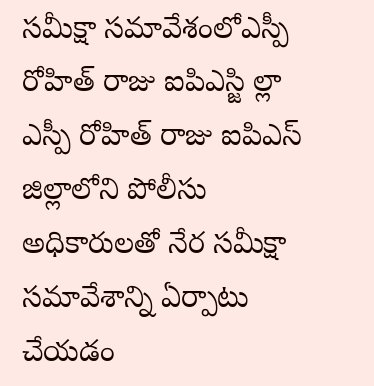సమీక్షా సమావేశంలోఎస్పీ రోహిత్ రాజు ఐపిఎస్జి ల్లా ఎస్పీ రోహిత్ రాజు ఐపిఎస్ జిల్లాలోని పోలీసు అధికారులతో నేర సమీక్షా సమావేశాన్ని ఏర్పాటు చేయడం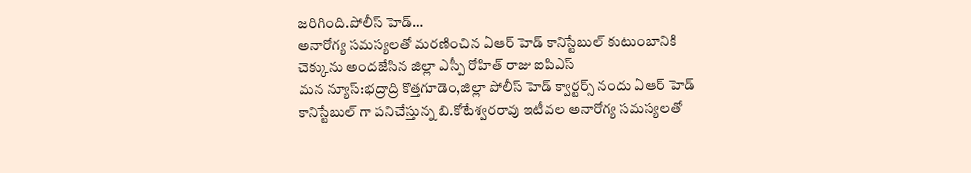జరిగింది.పోలీస్ హెడ్…
అనారోగ్య సమస్యలతో మరణించిన ఏఆర్ హెడ్ కానిస్టేబుల్ కుటుంబానికి చెక్కును అందజేసిన జిల్లా ఎస్పీ రోహిత్ రాజు ఐపిఎస్
మన న్యూస్:భద్రాద్రి కొత్తగూడెం,జిల్లా పోలీస్ హెడ్ క్వార్టర్స్ నందు ఏఆర్ హెడ్ కానిస్టేబుల్ గా పనిచేస్తున్న బి.కోటేశ్వరరావు ఇటీవల అనారోగ్య సమస్యలతో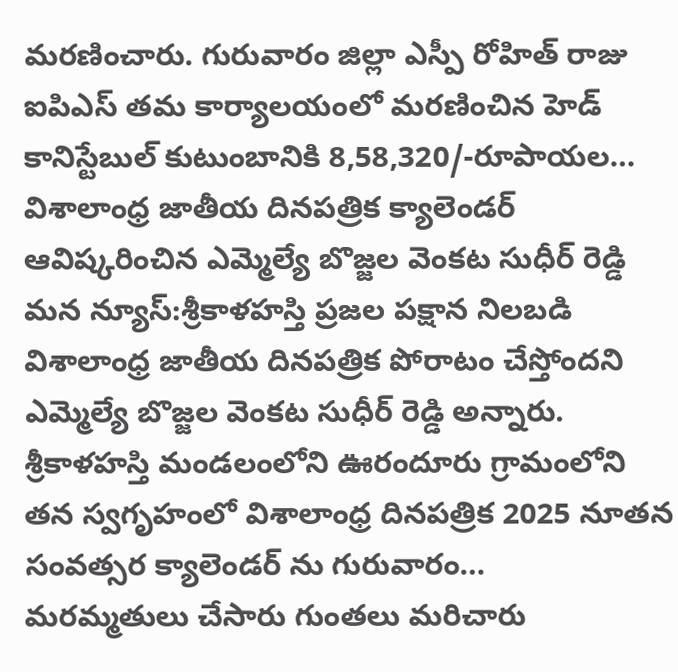మరణించారు. గురువారం జిల్లా ఎస్పీ రోహిత్ రాజు ఐపిఎస్ తమ కార్యాలయంలో మరణించిన హెడ్ కానిస్టేబుల్ కుటుంబానికి 8,58,320/-రూపాయల…
విశాలాంధ్ర జాతీయ దినపత్రిక క్యాలెండర్ ఆవిష్కరించిన ఎమ్మెల్యే బొజ్జల వెంకట సుధీర్ రెడ్డి
మన న్యూస్:శ్రీకాళహస్తి ప్రజల పక్షాన నిలబడి విశాలాంధ్ర జాతీయ దినపత్రిక పోరాటం చేస్తోందని ఎమ్మెల్యే బొజ్జల వెంకట సుధీర్ రెడ్డి అన్నారు. శ్రీకాళహస్తి మండలంలోని ఊరందూరు గ్రామంలోని తన స్వగృహంలో విశాలాంధ్ర దినపత్రిక 2025 నూతన సంవత్సర క్యాలెండర్ ను గురువారం…
మరమ్మతులు చేసారు గుంతలు మరిచారు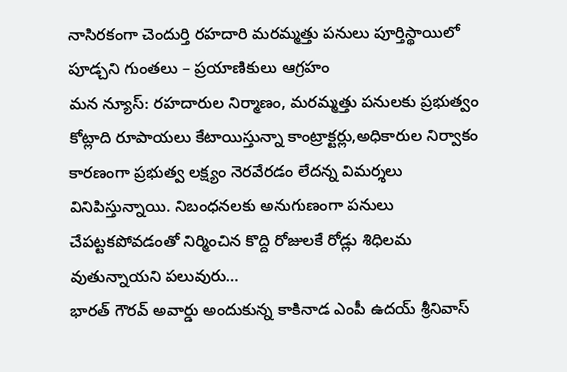నాసిరకంగా చెందుర్తి రహదారి మరమ్మత్తు పనులు పూర్తిస్థాయిలో పూడ్చని గుంతలు – ప్రయాణికులు ఆగ్రహం
మన న్యూస్: రహదారుల నిర్మాణం, మరమ్మత్తు పనులకు ప్రభుత్వం కోట్లాది రూపాయలు కేటాయిస్తున్నా కాంట్రాక్టర్లు,అధికారుల నిర్వాకం కారణంగా ప్రభుత్వ లక్ష్యం నెరవేరడం లేదన్న విమర్శలు వినిపిస్తున్నాయి. నిబంధనలకు అనుగుణంగా పనులు చేపట్టకపోవడంతో నిర్మించిన కొద్ది రోజులకే రోడ్లు శిధిలమ వుతున్నాయని పలువురు…
భారత్ గౌరవ్ అవార్డు అందుకున్న కాకినాడ ఎంపీ ఉదయ్ శ్రీనివాస్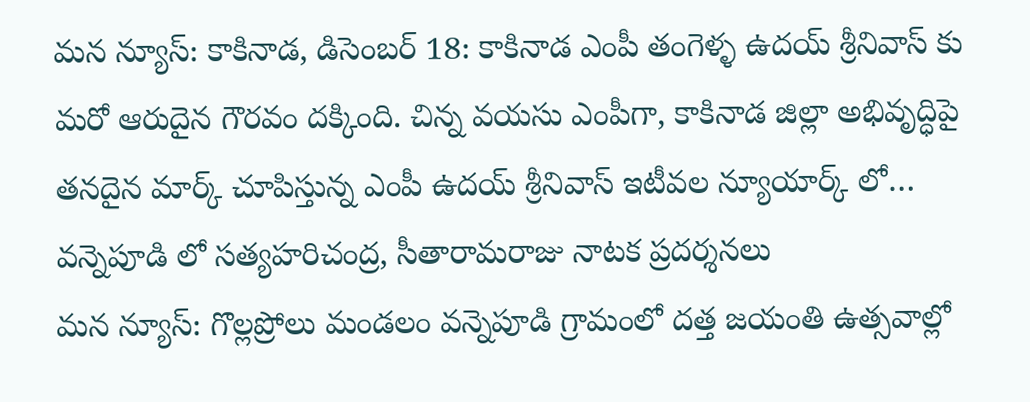మన న్యూస్: కాకినాడ, డిసెంబర్ 18: కాకినాడ ఎంపీ తంగెళ్ళ ఉదయ్ శ్రీనివాస్ కు మరో ఆరుదైన గౌరవం దక్కింది. చిన్న వయసు ఎంపీగా, కాకినాడ జిల్లా అభివృద్ధిపై తనదైన మార్క్ చూపిస్తున్న ఎంపీ ఉదయ్ శ్రీనివాస్ ఇటీవల న్యూయార్క్ లో…
వన్నెపూడి లో సత్యహరిచంద్ర, సీతారామరాజు నాటక ప్రదర్శనలు
మన న్యూస్: గొల్లప్రోలు మండలం వన్నెపూడి గ్రామంలో దత్త జయంతి ఉత్సవాల్లో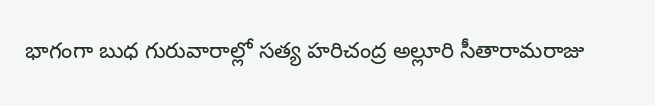భాగంగా బుధ గురువారాల్లో సత్య హరిచంద్ర అల్లూరి సీతారామరాజు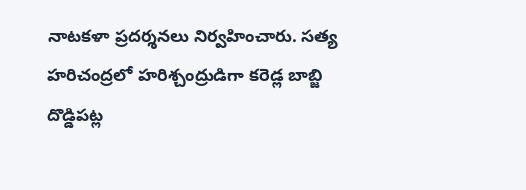నాటకళా ప్రదర్శనలు నిర్వహించారు. సత్య హరిచంద్రలో హరిశ్చంద్రుడిగా కరెడ్ల బాబ్జి దొడ్డిపట్ల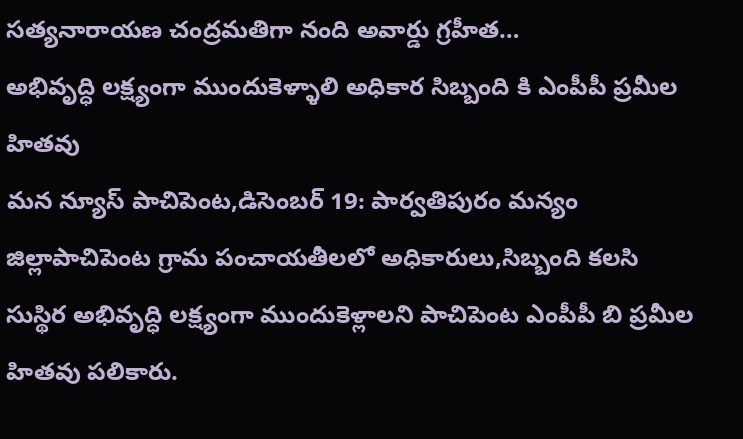సత్యనారాయణ చంద్రమతిగా నంది అవార్డు గ్రహీత…
అభివృద్ధి లక్ష్యంగా ముందుకెళ్ళాలి అధికార సిబ్బంది కి ఎంపీపీ ప్రమీల హితవు
మన న్యూస్ పాచిపెంట,డిసెంబర్ 19: పార్వతిపురం మన్యం జిల్లాపాచిపెంట గ్రామ పంచాయతీలలో అధికారులు,సిబ్బంది కలసి సుస్థిర అభివృద్ధి లక్ష్యంగా ముందుకెళ్లాలని పాచిపెంట ఎంపీపీ బి ప్రమీల హితవు పలికారు.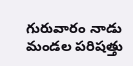గురువారం నాడు మండల పరిషత్తు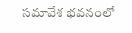సమావేశ భవనంలో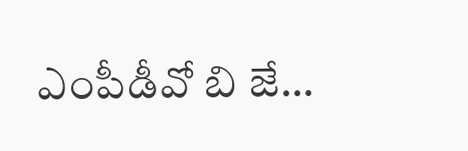ఎంపీడీవో బి జే…